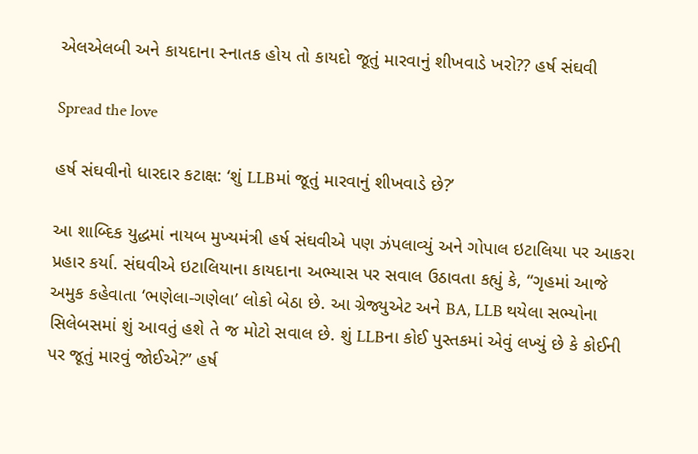એલએલબી અને કાયદાના સ્નાતક હોય તો કાયદો જૂતું મારવાનું શીખવાડે ખરો?? હર્ષ સંઘવી

Spread the love

હર્ષ સંઘવીનો ધારદાર કટાક્ષ: ‘શું LLBમાં જૂતું મારવાનું શીખવાડે છે?’

આ શાબ્દિક યુદ્ધમાં નાયબ મુખ્યમંત્રી હર્ષ સંઘવીએ પણ ઝંપલાવ્યું અને ગોપાલ ઇટાલિયા પર આકરા પ્રહાર કર્યા. સંઘવીએ ઇટાલિયાના કાયદાના અભ્યાસ પર સવાલ ઉઠાવતા કહ્યું કે, “ગૃહમાં આજે અમુક કહેવાતા ‘ભણેલા-ગણેલા’ લોકો બેઠા છે. આ ગ્રેજ્યુએટ અને BA, LLB થયેલા સભ્યોના સિલેબસમાં શું આવતું હશે તે જ મોટો સવાલ છે. શું LLBના કોઈ પુસ્તકમાં એવું લખ્યું છે કે કોઈની પર જૂતું મારવું જોઈએ?” હર્ષ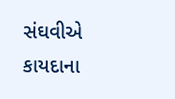સંઘવીએ કાયદાના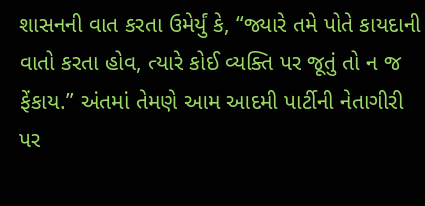શાસનની વાત કરતા ઉમેર્યું કે, “જ્યારે તમે પોતે કાયદાની વાતો કરતા હોવ, ત્યારે કોઈ વ્યક્તિ પર જૂતું તો ન જ ફેંકાય.” અંતમાં તેમણે આમ આદમી પાર્ટીની નેતાગીરી પર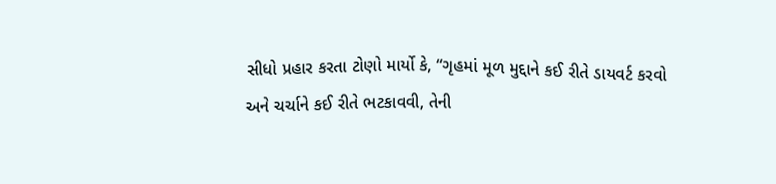સીધો પ્રહાર કરતા ટોણો માર્યો કે, “ગૃહમાં મૂળ મુદ્દાને કઈ રીતે ડાયવર્ટ કરવો અને ચર્ચાને કઈ રીતે ભટકાવવી, તેની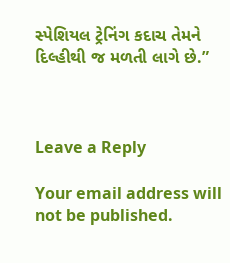સ્પેશિયલ ટ્રેનિંગ કદાચ તેમને દિલ્હીથી જ મળતી લાગે છે.”



Leave a Reply

Your email address will not be published.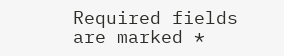Required fields are marked *